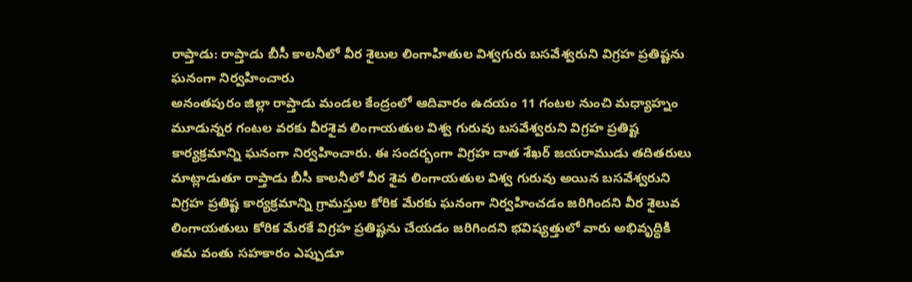రాప్తాడు: రాప్తాడు బీసీ కాలనీలో వీర శైలుల లింగాహితుల విశ్వగురు బసవేశ్వరుని విగ్రహ ప్రతిష్టను ఘనంగా నిర్వహించారు
అనంతపురం జిల్లా రాప్తాడు మండల కేంద్రంలో ఆదివారం ఉదయం 11 గంటల నుంచి మధ్యాహ్నం మూడున్నర గంటల వరకు వీరశైవ లింగాయతుల విశ్వ గురువు బసవేశ్వరుని విగ్రహ ప్రతిష్ట కార్యక్రమాన్ని ఘనంగా నిర్వహించారు. ఈ సందర్భంగా విగ్రహ దాత శేఖర్ జయరాముడు తదితరులు మాట్లాడుతూ రాప్తాడు బీసీ కాలనీలో వీర శైవ లింగాయతుల విశ్వ గురువు అయిన బసవేశ్వరుని విగ్రహ ప్రతిష్ట కార్యక్రమాన్ని గ్రామస్తుల కోరిక మేరకు ఘనంగా నిర్వహించడం జరిగిందని వీర శైలువ లింగాయతులు కోరిక మేరకే విగ్రహ ప్రతిష్టను చేయడం జరిగిందని భవిష్యత్తులో వారు అభివృద్ధికి తమ వంతు సహకారం ఎప్పుడూ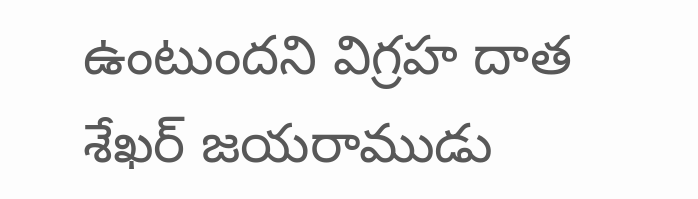ఉంటుందని విగ్రహ దాత శేఖర్ జయరాముడు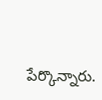పేర్కొన్నారు.